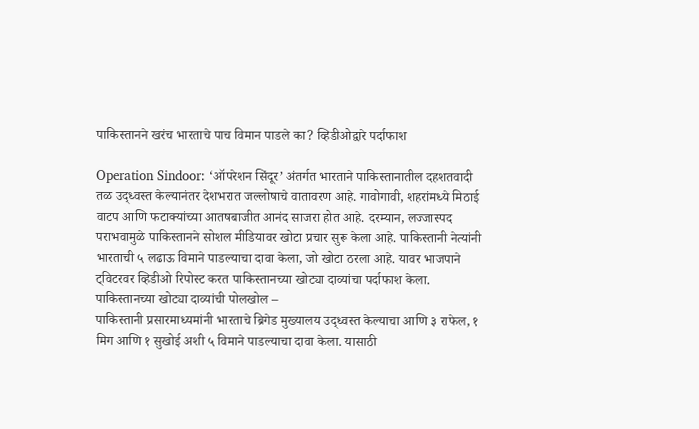पाकिस्तानने खरंच भारताचे पाच विमान पाडले का? व्हिडीओद्वारे पर्दाफाश

Operation Sindoor: ‘ऑपरेशन सिंदूर’ अंतर्गत भारताने पाकिस्तानातील दहशतवादी तळ उद्ध्वस्त केल्यानंतर देशभरात जल्लोषाचे वातावरण आहे. गावोगावी, शहरांमध्ये मिठाई वाटप आणि फटाक्यांच्या आतषबाजीत आनंद साजरा होत आहे. दरम्यान, लज्जास्पद पराभवामुळे पाकिस्तानने सोशल मीडियावर खोटा प्रचार सुरू केला आहे. पाकिस्तानी नेत्यांनी भारताची ५ लढाऊ विमाने पाडल्याचा दावा केला, जो खोटा ठरला आहे. यावर भाजपाने ट्विटरवर व्हिडीओ रिपोस्ट करत पाकिस्तानच्या खोट्या दाव्यांचा पर्दाफाश केला.
पाकिस्तानच्या खोट्या दाव्यांची पोलखोल –
पाकिस्तानी प्रसारमाध्यमांनी भारताचे ब्रिगेड मुख्यालय उद्ध्वस्त केल्याचा आणि ३ राफेल, १ मिग आणि १ सुखोई अशी ५ विमाने पाडल्याचा दावा केला. यासाठी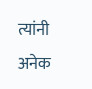त्यांनी अनेक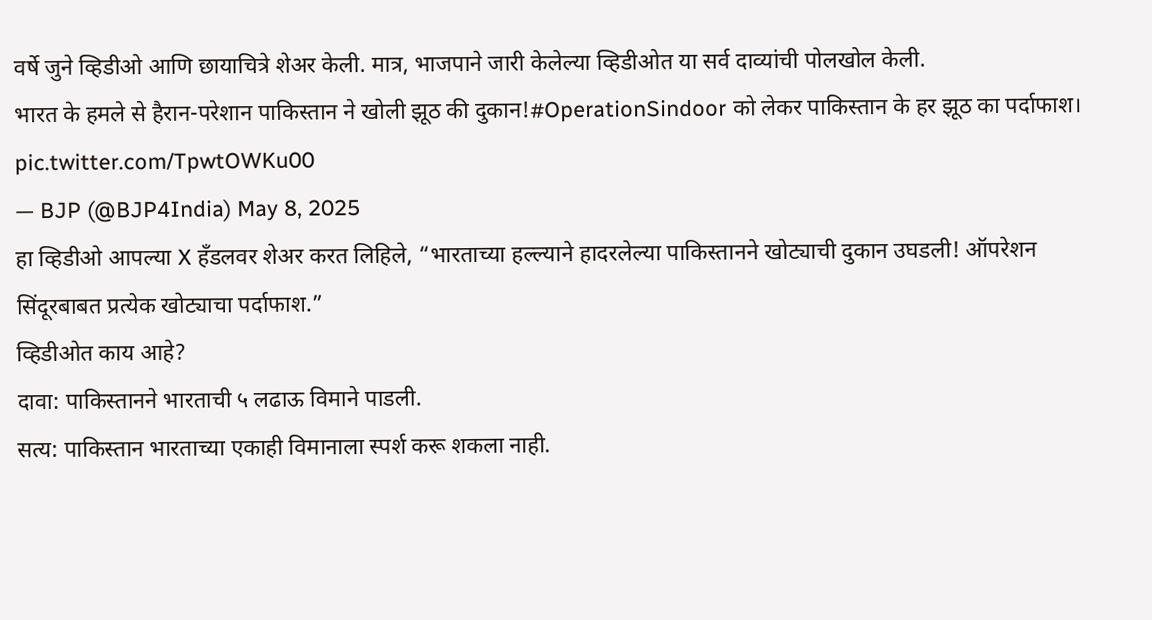वर्षे जुने व्हिडीओ आणि छायाचित्रे शेअर केली. मात्र, भाजपाने जारी केलेल्या व्हिडीओत या सर्व दाव्यांची पोलखोल केली.
भारत के हमले से हैरान-परेशान पाकिस्तान ने खोली झूठ की दुकान!#OperationSindoor को लेकर पाकिस्तान के हर झूठ का पर्दाफाश। pic.twitter.com/TpwtOWKu00
— BJP (@BJP4India) May 8, 2025
हा व्हिडीओ आपल्या X हँडलवर शेअर करत लिहिले, “भारताच्या हल्ल्याने हादरलेल्या पाकिस्तानने खोट्याची दुकान उघडली! ऑपरेशन सिंदूरबाबत प्रत्येक खोट्याचा पर्दाफाश.”
व्हिडीओत काय आहे?
दावा: पाकिस्तानने भारताची ५ लढाऊ विमाने पाडली.
सत्य: पाकिस्तान भारताच्या एकाही विमानाला स्पर्श करू शकला नाही.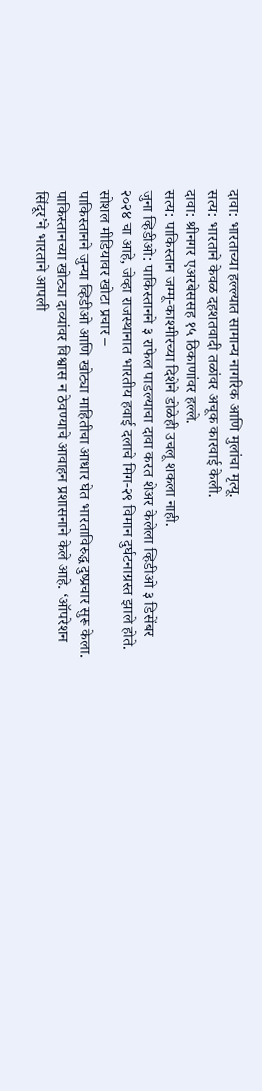दावा: भारताच्या हल्ल्यात सामान्य नागरिक आणि मुलांचा मृत्यू.
सत्य: भारताने केवळ दहशतवादी तळांवर अचूक कारवाई केली.
दावा: श्रीनगर एअरबेससह १५ ठिकाणांवर हल्ले.
सत्य: पाकिस्तान जम्मू-काश्मीरच्या दिशेने डोळेही उचलू शकला नाही.
जुना व्हिडीओ: पाकिस्तानने ३ राफेल पाडल्याचा दावा करत शेअर केलेला व्हिडीओ ३ डिसेंबर २०२४ चा आहे, जेव्हा राजस्थानात भारतीय हवाई दलाचे मिग-२९ विमान दुर्घटनाग्रस्त झाले होते.
सोशल मीडियावर खोटा प्रचार –
पाकिस्तानने जुन्या व्हिडीओ आणि खोट्या माहितीचा आधार घेत भारताविरुद्ध दुष्प्रचार सुरू केला. पाकिस्तानच्या खोट्या दाव्यांवर विश्वास न ठेवण्याचे आवाहन प्रशासनाने केले आहे. ‘ऑपरेशन सिंदूर’ने भारताने आपली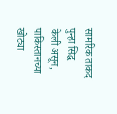सामरिक ताकद पुन्हा सिद्ध केली असून, पाकिस्तानच्या खोट्या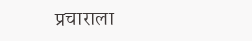प्रचाराला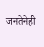जनतेनेही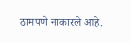ठामपणे नाकारले आहे.